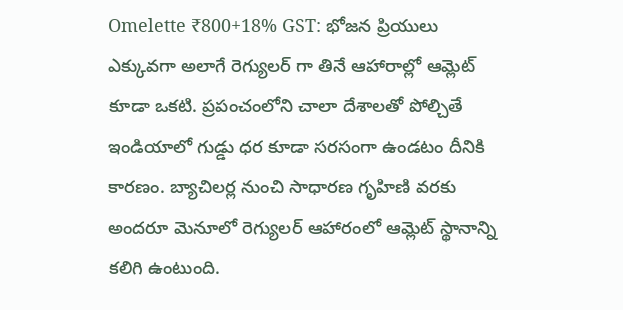Omelette ₹800+18% GST: భోజన ప్రియులు ఎక్కువగా అలాగే రెగ్యులర్ గా తినే ఆహారాల్లో ఆమ్లెట్ కూడా ఒకటి. ప్రపంచంలోని చాలా దేశాలతో పోల్చితే ఇండియాలో గుడ్డు ధర కూడా సరసంగా ఉండటం దీనికి కారణం. బ్యాచిలర్ల నుంచి సాధారణ గృహిణి వరకు అందరూ మెనూలో రెగ్యులర్ ఆహారంలో ఆమ్లెట్ స్థానాన్ని కలిగి ఉంటుంది.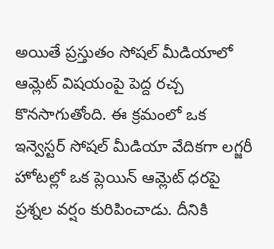అయితే ప్రస్తుతం సోషల్ మీడియాలో ఆమ్లెట్ విషయంపై పెద్ద రచ్చ కొనసాగుతోంది. ఈ క్రమంలో ఒక ఇన్వెస్టర్ సోషల్ మీడియా వేదికగా లగ్జరీ హోటల్లో ఒక ప్లెయిన్ ఆమ్లెట్ ధరపై ప్రశ్నల వర్షం కురిపించాడు. దీనికి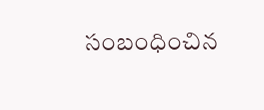సంబంధించిన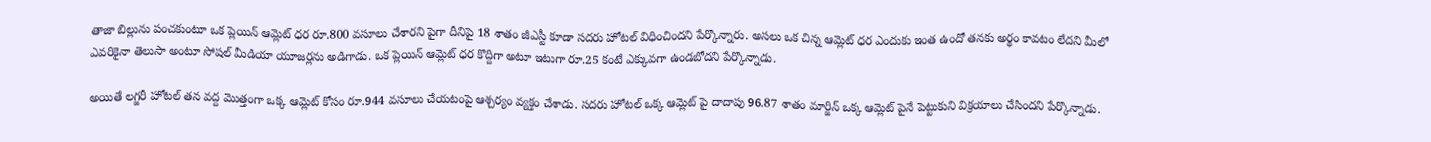తాజా బిల్లును పంచకుంటూ ఒక ప్లెయిన్ ఆమ్లెట్ ధర రూ.800 వసూలు చేశారని పైగా దీనిపై 18 శాతం జీఎస్టీ కూడా సదరు హోటల్ విధించిందని పేర్కొన్నారు. అసలు ఒక చిన్న ఆమ్లెట్ ధర ఎందుకు ఇంత ఉందో తనకు అర్థం కావటం లేదని మీలో ఎవరికైనా తెలుసా అంటూ సోషల్ మీడియా యూజర్లను అడిగాడు. ఒక ప్లెయిన్ ఆమ్లెట్ ధర కొద్దిగా అటూ ఇటుగా రూ.25 కంటే ఎక్కువగా ఉండబోదని పేర్కొన్నాడు.

అయితే లగ్జరీ హోటల్ తన వద్ద మెుత్తంగా ఒక్క ఆమ్లెట్ కోసం రూ.944 వసూలు చేయటంపై ఆశ్చర్యం వ్యక్తం చేశాడు. సదరు హోటల్ ఒక్క ఆమ్లెట్ పై దాదాపు 96.87 శాతం మార్జిన్ ఒక్క ఆమ్లెట్ పైనే పెట్టుకుని విక్రయాలు చేసిందని పేర్కొన్నాడు.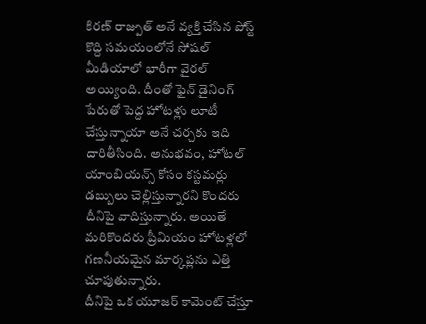కిరణ్ రాజ్పుత్ అనే వ్యక్తి చేసిన పోస్ట్ కొద్ది సమయంలోనే సోషల్ మీడియాలో భారీగా వైరల్ అయ్యింది. దీంతో ఫైన్ డైనింగ్ పేరుతో పెద్ద హోటళ్లు లూటీ చేస్తున్నాయా అనే చర్చకు ఇది దారితీసింది. అనుభవం, హోటల్ యాంబియన్స్ కోసం కస్టమర్లు డబ్బులు చెల్లిస్తున్నారని కొందరు దీనిపై వాదిస్తున్నారు. అయితే మరికొందరు ప్రీమియం హోటళ్లలో గణనీయమైన మార్కప్లను ఎత్తి చూపుతున్నారు.
దీనిపై ఒక యూజర్ కామెంట్ చేస్తూ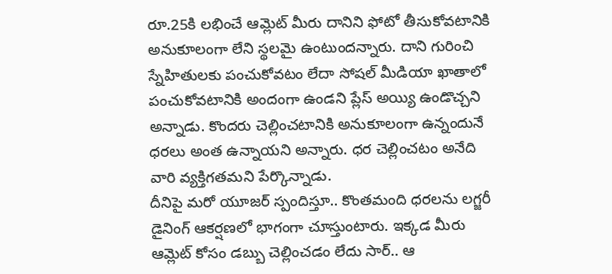రూ.25కి లభించే ఆమ్లెట్ మీరు దానిని ఫోటో తీసుకోవటానికి అనుకూలంగా లేని స్థలమై ఉంటుందన్నారు. దాని గురించి స్నేహితులకు పంచుకోవటం లేదా సోషల్ మీడియా ఖాతాలో పంచుకోవటానికి అందంగా ఉండని ప్లేస్ అయ్యి ఉండొచ్చని అన్నాడు. కొందరు చెల్లించటానికి అనుకూలంగా ఉన్నందునే ధరలు అంత ఉన్నాయని అన్నారు. ధర చెల్లించటం అనేది వారి వ్యక్తిగతమని పేర్కొన్నాడు.
దీనిపై మరో యూజర్ స్పందిస్తూ.. కొంతమంది ధరలను లగ్జరీ డైనింగ్ ఆకర్షణలో భాగంగా చూస్తుంటారు. ఇక్కడ మీరు ఆమ్లెట్ కోసం డబ్బు చెల్లించడం లేదు సార్.. ఆ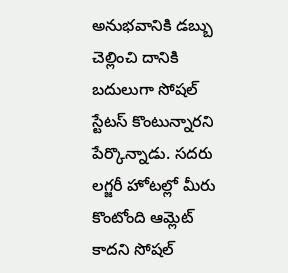అనుభవానికి డబ్బు చెల్లించి దానికి బదులుగా సోషల్ స్టేటస్ కొంటున్నారని పేర్కొన్నాడు. సదరు లగ్జరీ హోటల్లో మీరు కొంటోంది ఆమ్లెట్ కాదని సోషల్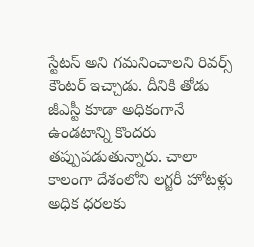స్టేటస్ అని గమనించాలని రివర్స్ కౌంటర్ ఇచ్చాడు. దీనికి తోడు జీఎస్టీ కూడా అధికంగానే ఉండటాన్ని కొందరు తప్పుపడుతున్నారు. చాలా కాలంగా దేశంలోని లగ్జరీ హోటళ్లు అధిక ధరలకు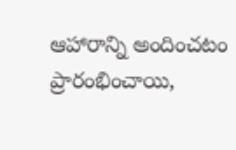ఆహారాన్ని అందించటం ప్రారంభించాయి,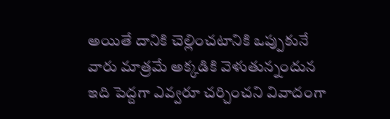అయితే దానికి చెల్లించటానికి ఒప్పుకునే వారు మాత్రమే అక్కడికి వెళుతున్నందున ఇది పెద్దగా ఎవ్వరూ చర్చించని వివాదంగా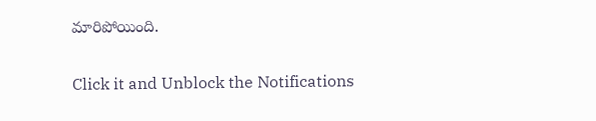మారిపోయింది.


Click it and Unblock the Notifications